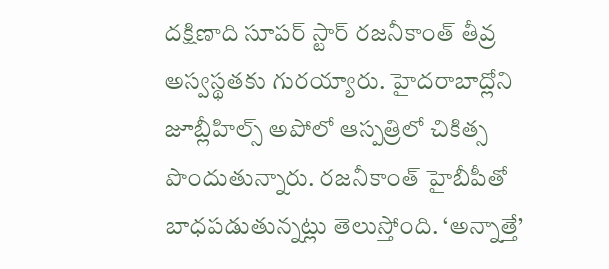దక్షిణాది సూపర్ స్టార్ రజనీకాంత్ తీవ్ర అస్వస్థతకు గురయ్యారు. హైదరాబాద్లోని జూబ్లీహిల్స్ అపోలో ఆస్పత్రిలో చికిత్స పొందుతున్నారు. రజనీకాంత్ హైబీపీతో బాధపడుతున్నట్లు తెలుస్తోంది. ‘అన్నాత్తే’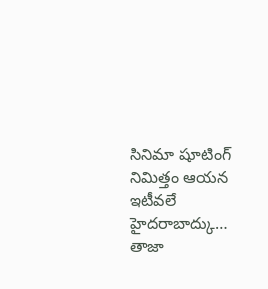సినిమా షూటింగ్ నిమిత్తం ఆయన ఇటీవలే హైదరాబాద్కు…
తాజా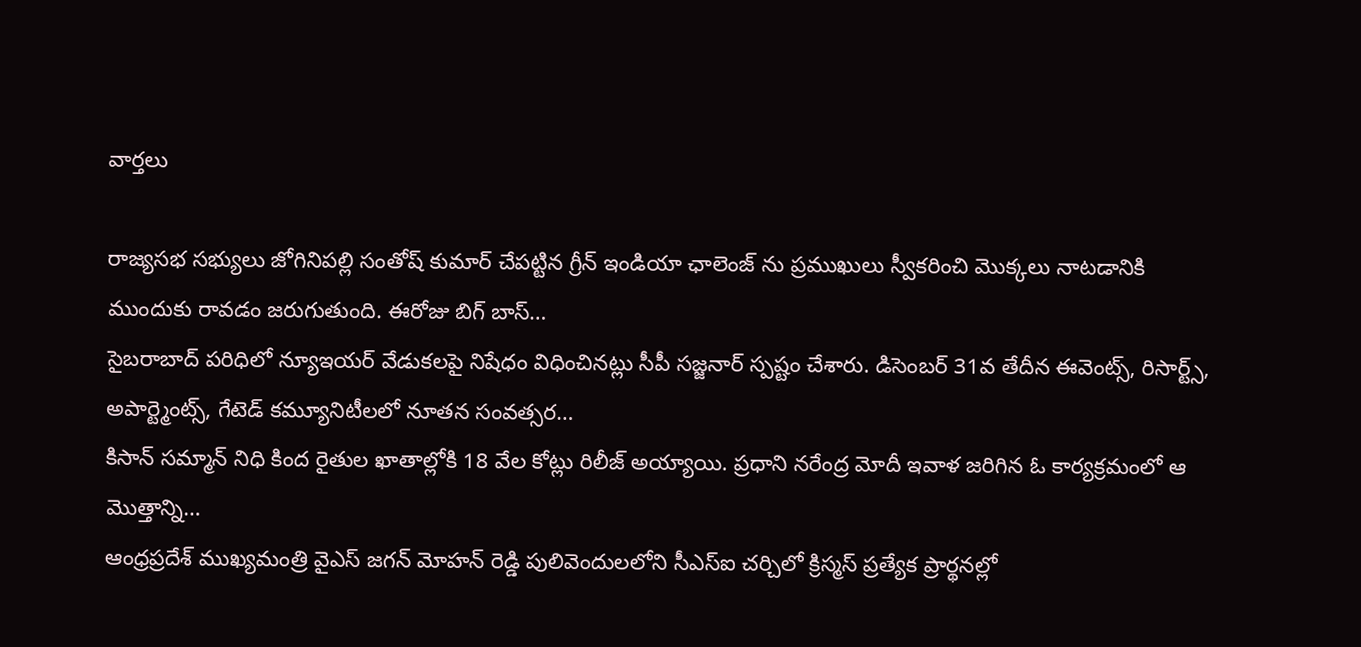వార్తలు

రాజ్యసభ సభ్యులు జోగినిపల్లి సంతోష్ కుమార్ చేపట్టిన గ్రీన్ ఇండియా ఛాలెంజ్ ను ప్రముఖులు స్వీకరించి మొక్కలు నాటడానికి ముందుకు రావడం జరుగుతుంది. ఈరోజు బిగ్ బాస్…
సైబరాబాద్ పరిధిలో న్యూఇయర్ వేడుకలపై నిషేధం విధించినట్లు సీపీ సజ్జనార్ స్పష్టం చేశారు. డిసెంబర్ 31వ తేదీన ఈవెంట్స్, రిసార్ట్స్, అపార్ట్మెంట్స్, గేటెడ్ కమ్యూనిటీలలో నూతన సంవత్సర…
కిసాన్ సమ్మాన్ నిధి కింద రైతుల ఖాతాల్లోకి 18 వేల కోట్లు రిలీజ్ అయ్యాయి. ప్రధాని నరేంద్ర మోదీ ఇవాళ జరిగిన ఓ కార్యక్రమంలో ఆ మొత్తాన్ని…
ఆంధ్రప్రదేశ్ ముఖ్యమంత్రి వైఎస్ జగన్ మోహన్ రెడ్డి పులివెందులలోని సీఎస్ఐ చర్చిలో క్రిస్మస్ ప్రత్యేక ప్రార్థనల్లో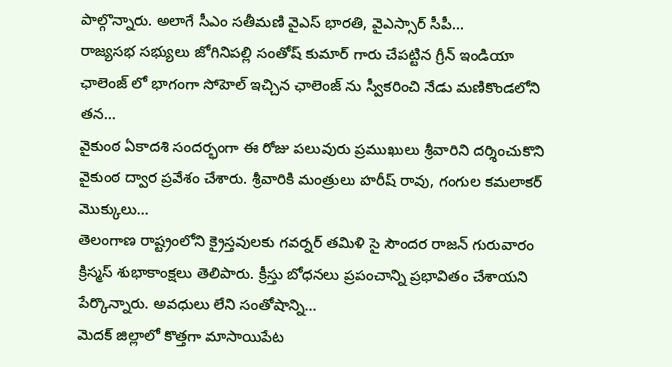పాల్గొన్నారు. అలాగే సీఎం సతీమణి వైఎస్ భారతి, వైఎస్సార్ సీపీ…
రాజ్యసభ సభ్యులు జోగినిపల్లి సంతోష్ కుమార్ గారు చేపట్టిన గ్రీన్ ఇండియా ఛాలెంజ్ లో భాగంగా సోహెల్ ఇచ్చిన ఛాలెంజ్ ను స్వీకరించి నేడు మణికొండలోని తన…
వైకుంఠ ఏకాదశి సందర్భంగా ఈ రోజు పలువురు ప్రముఖులు శ్రీవారిని దర్శించుకొని వైకుంఠ ద్వార ప్రవేశం చేశారు. శ్రీవారికి మంత్రులు హరీష్ రావు, గంగుల కమలాకర్ మొక్కులు…
తెలంగాణ రాష్ట్రంలోని క్రైస్తవులకు గవర్నర్ తమిళి సై సౌందర రాజన్ గురువారం క్రిస్మస్ శుభాకాంక్షలు తెలిపారు. క్రీస్తు బోధనలు ప్రపంచాన్ని ప్రభావితం చేశాయని పేర్కొన్నారు. అవధులు లేని సంతోషాన్ని…
మెదక్ జిల్లాలో కొత్తగా మాసాయిపేట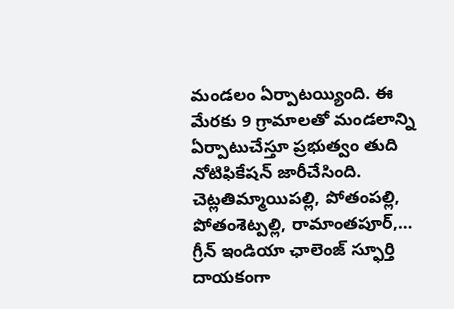మండలం ఏర్పాటయ్యింది. ఈ మేరకు 9 గ్రామాలతో మండలాన్ని ఏర్పాటుచేస్తూ ప్రభుత్వం తుది నోటిఫికేషన్ జారీచేసింది. చెట్లతిమ్మాయిపల్లి, పోతంపల్లి, పోతంశెట్పల్లి, రామాంతపూర్,…
గ్రీన్ ఇండియా ఛాలెంజ్ స్ఫూర్తి దాయకంగా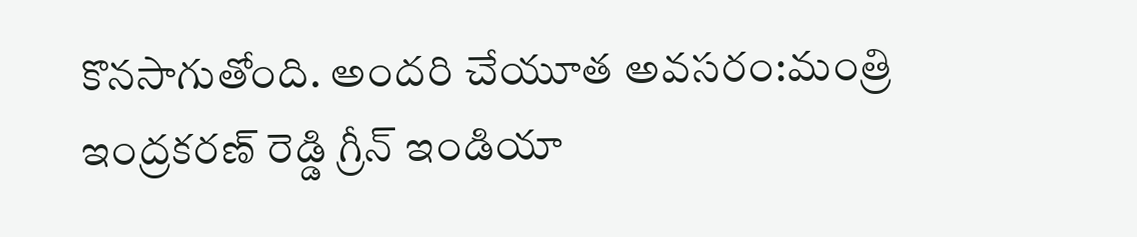కొనసాగుతోంది. అందరి చేయూత అవసరం:మంత్రి ఇంద్రకరణ్ రెడ్డి గ్రీన్ ఇండియా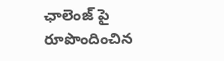ఛాలెంజ్ పై రూపొందించిన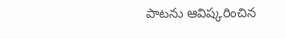పాటను ఆవిష్కరించిన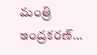మంత్రి ఇంద్రకరణ్…